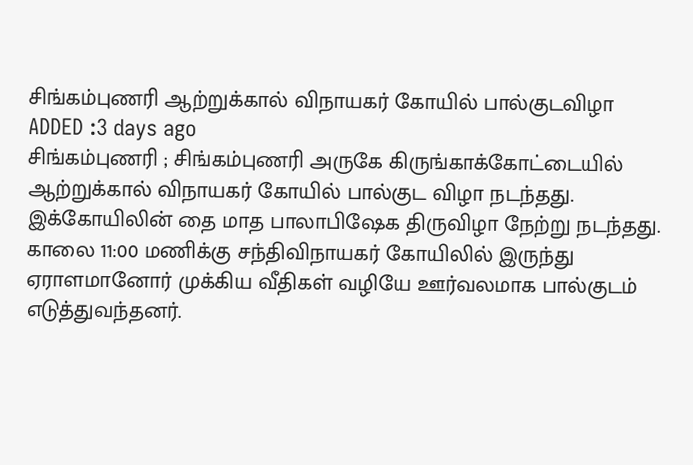சிங்கம்புணரி ஆற்றுக்கால் விநாயகர் கோயில் பால்குடவிழா
ADDED :3 days ago
சிங்கம்புணரி ; சிங்கம்புணரி அருகே கிருங்காக்கோட்டையில் ஆற்றுக்கால் விநாயகர் கோயில் பால்குட விழா நடந்தது. இக்கோயிலின் தை மாத பாலாபிஷேக திருவிழா நேற்று நடந்தது. காலை 11:00 மணிக்கு சந்திவிநாயகர் கோயிலில் இருந்து ஏராளமானோர் முக்கிய வீதிகள் வழியே ஊர்வலமாக பால்குடம் எடுத்துவந்தனர்.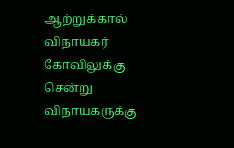ஆற்றுக்கால் விநாயகர் கோவிலுக்கு சென்று விநாயகருக்கு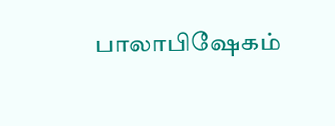பாலாபிஷேகம்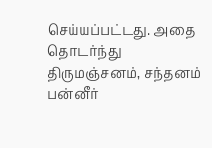செய்யப்பட்டது. அதை தொடர்ந்து திருமஞ்சனம், சந்தனம் பன்னீர்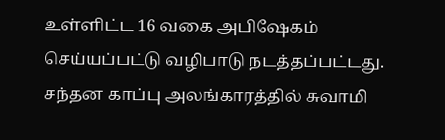உள்ளிட்ட 16 வகை அபிஷேகம் செய்யப்பட்டு வழிபாடு நடத்தப்பட்டது. சந்தன காப்பு அலங்காரத்தில் சுவாமி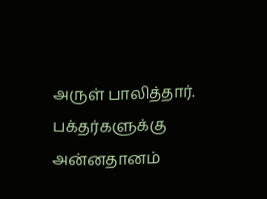அருள் பாலித்தார். பக்தர்களுக்கு அன்னதானம்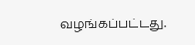வழங்கப்பட்டது.